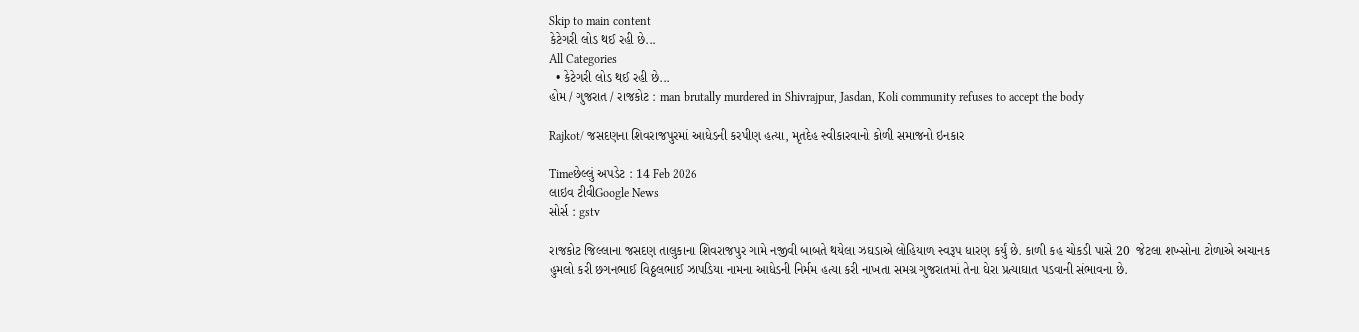Skip to main content
કેટેગરી લોડ થઈ રહી છે...
All Categories
  • કેટેગરી લોડ થઈ રહી છે...
હોમ / ગુજરાત / રાજકોટ : man brutally murdered in Shivrajpur, Jasdan, Koli community refuses to accept the body

Rajkot/ જસદણના શિવરાજપુરમાં આધેડની કરપીણ હત્યા, મૃતદેહ સ્વીકારવાનો કોળી સમાજનો ઇનકાર

Timeછેલ્લું અપડેટ : 14 Feb 2026
લાઇવ ટીવીGoogle News
સોર્સ : gstv

રાજકોટ જિલ્લાના જસદણ તાલુકાના શિવરાજપુર ગામે નજીવી બાબતે થયેલા ઝઘડાએ લોહિયાળ સ્વરૂપ ધારણ કર્યું છે. કાળી કહ ચોકડી પાસે 20  જેટલા શખ્સોના ટોળાએ અચાનક હુમલો કરી છગનભાઈ વિઠ્ઠલભાઈ ઝાપડિયા નામના આધેડની નિર્મમ હત્યા કરી નાખતા સમગ્ર ગુજરાતમાં તેના ઘેરા પ્રત્યાઘાત પડવાની સંભાવના છે.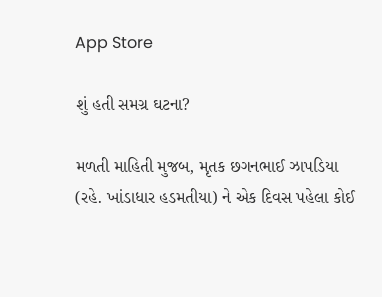App Store

શું હતી સમગ્ર ઘટના?

મળતી માહિતી મુજબ, મૃતક છગનભાઈ ઝાપડિયા (રહે. ખાંડાધાર હડમતીયા) ને એક દિવસ પહેલા કોઈ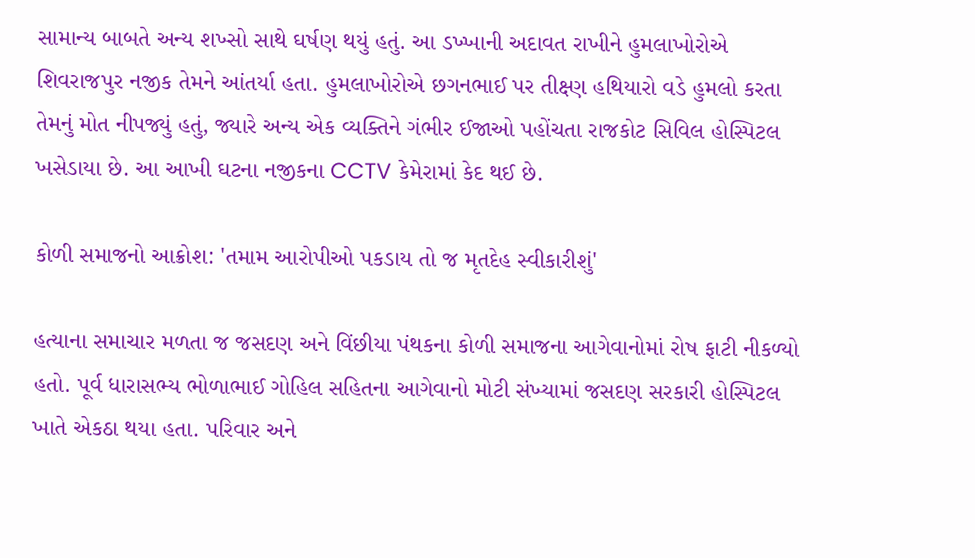સામાન્ય બાબતે અન્ય શખ્સો સાથે ઘર્ષણ થયું હતું. આ ડખ્ખાની અદાવત રાખીને હુમલાખોરોએ શિવરાજપુર નજીક તેમને આંતર્યા હતા. હુમલાખોરોએ છગનભાઈ પર તીક્ષ્ણ હથિયારો વડે હુમલો કરતા તેમનું મોત નીપજ્યું હતું, જ્યારે અન્ય એક વ્યક્તિને ગંભીર ઈજાઓ પહોંચતા રાજકોટ સિવિલ હોસ્પિટલ ખસેડાયા છે. આ આખી ઘટના નજીકના CCTV કેમેરામાં કેદ થઈ છે.

કોળી સમાજનો આક્રોશ: 'તમામ આરોપીઓ પકડાય તો જ મૃતદેહ સ્વીકારીશું'

હત્યાના સમાચાર મળતા જ જસદણ અને વિંછીયા પંથકના કોળી સમાજના આગેવાનોમાં રોષ ફાટી નીકળ્યો હતો. પૂર્વ ધારાસભ્ય ભોળાભાઈ ગોહિલ સહિતના આગેવાનો મોટી સંખ્યામાં જસદણ સરકારી હોસ્પિટલ ખાતે એકઠા થયા હતા. પરિવાર અને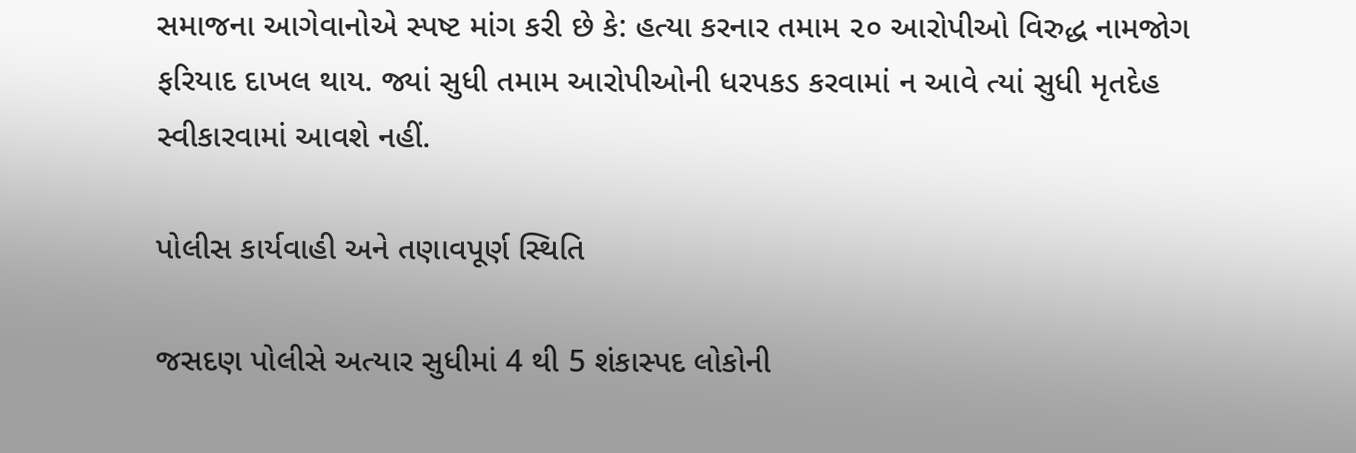સમાજના આગેવાનોએ સ્પષ્ટ માંગ કરી છે કે: હત્યા કરનાર તમામ ૨૦ આરોપીઓ વિરુદ્ધ નામજોગ ફરિયાદ દાખલ થાય. જ્યાં સુધી તમામ આરોપીઓની ધરપકડ કરવામાં ન આવે ત્યાં સુધી મૃતદેહ સ્વીકારવામાં આવશે નહીં.

પોલીસ કાર્યવાહી અને તણાવપૂર્ણ સ્થિતિ

જસદણ પોલીસે અત્યાર સુધીમાં 4 થી 5 શંકાસ્પદ લોકોની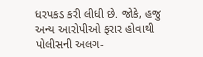ધરપકડ કરી લીધી છે. જોકે, હજુ અન્ય આરોપીઓ ફરાર હોવાથી પોલીસની અલગ-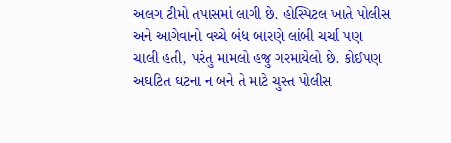અલગ ટીમો તપાસમાં લાગી છે. હોસ્પિટલ ખાતે પોલીસ અને આગેવાનો વચ્ચે બંધ બારણે લાંબી ચર્ચા પણ ચાલી હતી, પરંતુ મામલો હજુ ગરમાયેલો છે. કોઈપણ અઘટિત ઘટના ન બને તે માટે ચુસ્ત પોલીસ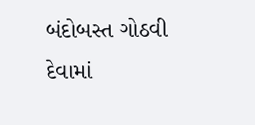બંદોબસ્ત ગોઠવી દેવામાં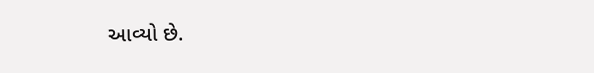આવ્યો છે.